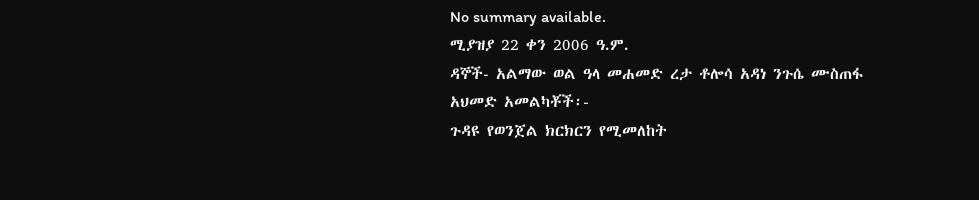No summary available.
ሚያዝያ 22 ቀን 2006 ዓ.ም.
ዳኞች- አልማው ወል ዓላ መሐመድ ረታ ቶሎሳ አዳነ ንጉሴ ሙስጠፋ አህመድ አመልካቾች፡-
ጉዳዩ የወንጀል ክርክርን የሚመለከት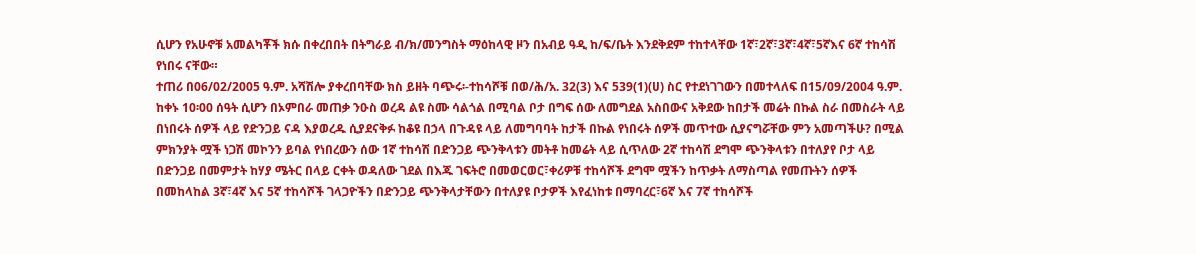ሲሆን የአሁኖቹ አመልካቾች ክሱ በቀረበበት በትግራይ ብ/ክ/መንግስት ማዕከላዊ ዞን በአብይ ዓዲ ከ/ፍ/ቤት እንደቅደም ተከተላቸው 1ኛ፣2ኛ፣3ኛ፣4ኛ፣5ኛእና 6ኛ ተከሳሽ የነበሩ ናቸው።
ተጠሪ በ06/02/2005 ዓ.ም. አሻሽሎ ያቀረበባቸው ክስ ይዘት ባጭሩ፡-ተከሳሾቹ በወ/ሕ/አ. 32(3) እና 539(1)(ሀ) ስር የተደነገገውን በመተላለፍ በ15/09/2004 ዓ.ም. ከቀኑ 10፡00 ሰዓት ሲሆን በኦምበራ መጠቃ ንዑስ ወረዳ ልዩ ስሙ ሳልጎል በሚባል ቦታ በግፍ ሰው ለመግደል አስበውና አቅደው ከበታች መሬት በኩል ስራ በመስራት ላይ በነበሩት ሰዎች ላይ የድንጋይ ናዳ እያወረዱ ሲያደናቅፉ ከቆዩ በኃላ በጉዳዩ ላይ ለመግባባት ከታች በኩል የነበሩት ሰዎች መጥተው ሲያናግሯቸው ምን አመጣችሁ? በሚል ምክንያት ሟች ነጋሽ መኮንን ይባል የነበረውን ሰው 1ኛ ተከሳሽ በድንጋይ ጭንቅላቱን መትቶ ከመሬት ላይ ሲጥለው 2ኛ ተከሳሽ ደግሞ ጭንቅላቱን በተለያየ ቦታ ላይ በድንጋይ በመምታት ከሃያ ሜትር በላይ ርቀት ወዳለው ገደል በእጁ ገፍትሮ በመወርወር፣ቀሪዎቹ ተከሳሾች ደግሞ ሟችን ከጥቃት ለማስጣል የመጡትን ሰዎች በመከላከል 3ኛ፣4ኛ እና 5ኛ ተከሳሾች ገላጋዮችን በድንጋይ ጭንቅላታቸውን በተለያዩ ቦታዎች እየፈነከቱ በማባረር፣6ኛ እና 7ኛ ተከሳሾች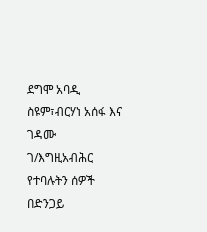ደግሞ አባዲ ስዩም፣ብርሃነ አሰፋ እና ገዳሙ ገ/እግዚአብሕር የተባሉትን ሰዎች በድንጋይ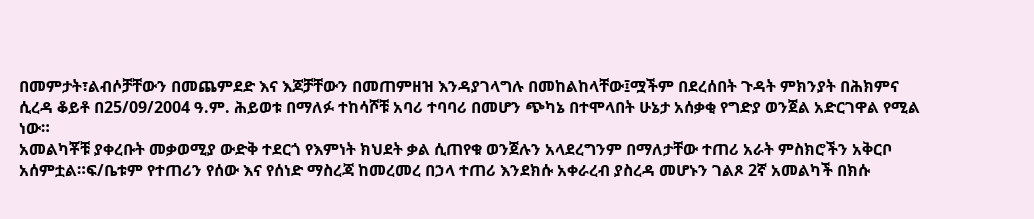በመምታት፣ልብሶቻቸውን በመጨምደድ እና እጆቻቸውን በመጠምዘዝ እንዳያገላግሉ በመከልከላቸው፤ሟችም በደረሰበት ጉዳት ምክንያት በሕክምና ሲረዳ ቆይቶ በ25/09/2004 ዓ.ም. ሕይወቱ በማለፉ ተከሳሾቹ አባሪ ተባባሪ በመሆን ጭካኔ በተሞላበት ሁኔታ አሰቃቂ የግድያ ወንጀል አድርገዋል የሚል ነው።
አመልካቾቹ ያቀረቡት መቃወሚያ ውድቅ ተደርጎ የእምነት ክህደት ቃል ሲጠየቁ ወንጀሉን አላደረግንም በማለታቸው ተጠሪ አራት ምስክሮችን አቅርቦ አሰምቷል።ፍ/ቤቱም የተጠሪን የሰው እና የሰነድ ማስረጃ ከመረመረ በኃላ ተጠሪ እንደክሱ አቀራረብ ያስረዳ መሆኑን ገልጾ 2ኛ አመልካች በክሱ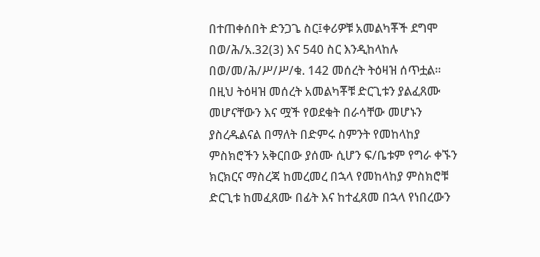በተጠቀሰበት ድንጋጌ ስር፤ቀሪዎቹ አመልካቾች ደግሞ በወ/ሕ/አ.32(3) እና 540 ስር እንዲከላከሉ በወ/መ/ሕ/ሥ/ሥ/ቁ. 142 መሰረት ትዕዛዝ ሰጥቷል።
በዚህ ትዕዛዝ መሰረት አመልካቾቹ ድርጊቱን ያልፈጸሙ መሆናቸውን እና ሟች የወደቁት በራሳቸው መሆኑን ያስረዱልናል በማለት በድምሩ ስምንት የመከላከያ ምስክሮችን አቅርበው ያሰሙ ሲሆን ፍ/ቤቱም የግራ ቀኙን ክርክርና ማስረጃ ከመረመረ በኋላ የመከላከያ ምስክሮቹ ድርጊቱ ከመፈጸሙ በፊት እና ከተፈጸመ በኋላ የነበረውን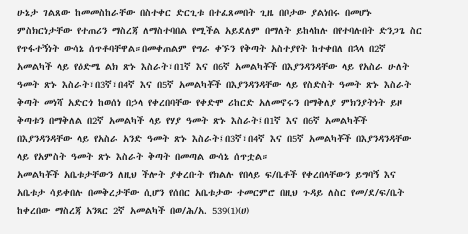ሁኔታ ገልጸው ከመመስከራቸው በስተቀር ድርጊቱ በተፈጸመበት ጊዜ በቦታው ያልነበሩ በመሆኑ ምስክርነታቸው የተጠሪን ማስረጃ ለማስተባበል የሚችል አይደለም በማለት ይከላከሉ በየተባሉበት ድንጋጌ ስር የጥፋተኝነት ውሳኔ ሰጥቶባቸዋል።በመቀጠልም የግራ ቀኙን የቅጣት አስተያየት ከተቀበለ በኋላ በ2ኛ አመልካች ላይ የዕድሜ ልክ ጽኑ እስራት፣በ1ኛ እና በ6ኛ አመልካቾች በእያንዳንዳቸው ላይ የአስራ ሁለት ዓመት ጽኑ እስራት፣በ3ኛ፣በ4ኛ እና በ5ኛ አመልካቾች በእያንዳንዳቸው ላይ የስድስት ዓመት ጽኑ እስራት ቅጣት መነሻ አድርጎ ከወሰነ በኃላ የቀረበባቸው የቀድሞ ሪከርድ አለመኖሩን በማቅለያ ምክንያትነት ይዞ ቅጣቱን በማቅለል በ2ኛ አመልካች ላይ የሃያ ዓመት ጽኑ እስራት፤በ1ኛ እና በ6ኛ አመልካቾች በእያንዳንዳቸው ላይ የአስራ አንድ ዓመት ጽኑ እስራት፤በ3ኛ፣በ4ኛ እና በ5ኛ አመልካቾች በእያንዳንዳቸው ላይ የአምስት ዓመት ጽኑ እስራት ቅጣት በመጣል ውሳኔ ሰጥቷል።
አመልካቾች አቤቱታቸውን ለዚህ ችሎት ያቀረቡት የክልሉ የበላይ ፍ/ቤቶች የቀረበላቸውን ይግባኝ እና አቤቱታ ሳይቀበሉ በመቅረታቸው ሲሆን የሰበር አቤቱታው ተመርምሮ በዚህ ጉዳይ ለስር የመ/ደ/ፍ/ቤት ከቀረበው ማስረጃ አንጻር 2ኛ አመልካች በወ/ሕ/አ. 539(1)(ሀ)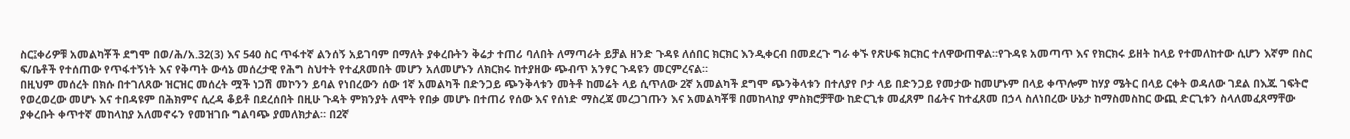ስር፤ቀሪዎቹ አመልካቾች ደግሞ በወ/ሕ/አ.32(3) እና 540 ስር ጥፋተኛ ልንሰኝ አይገባም በማለት ያቀረቡትን ቅሬታ ተጠሪ ባለበት ለማጣራት ይቻል ዘንድ ጉዳዩ ለሰበር ክርክር እንዲቀርብ በመደረጉ ግራ ቀኙ የጽሁፍ ክርክር ተለዋውጠዋል።የጉዳዩ አመጣጥ እና የክርክሩ ይዘት ከላይ የተመለከተው ሲሆን እኛም በስር ፍ/ቤቶች የተሰጠው የጥፋተኝነት እና የቅጣት ውሳኔ መሰረታዊ የሕግ ስህተት የተፈጸመበት መሆን አለመሆኑን ለክርክሩ ከተያዘው ጭብጥ አንፃር ጉዳዩን መርምረናል።
በዚህም መሰረት በክሱ በተገለጸው ዝርዝር መሰረት ሟች ነጋሽ መኮንን ይባል የነበረውን ሰው 1ኛ አመልካች በድንጋይ ጭንቅላቱን መትቶ ከመሬት ላይ ሲጥለው 2ኛ አመልካች ደግሞ ጭንቅላቱን በተለያየ ቦታ ላይ በድንጋይ የመታው ከመሆኑም በላይ ቀጥሎም ከሃያ ሜትር በላይ ርቀት ወዳለው ገደል በእጁ ገፍትሮ የወረወረው መሆኑ እና ተበዳዩም በሕክምና ሲረዳ ቆይቶ በደረሰበት በዚሁ ጉዳት ምክንያት ለሞት የበቃ መሆኑ በተጠሪ የሰው እና የሰነድ ማስረጃ መረጋገጡን እና አመልካቾቹ በመከላከያ ምስክሮቻቸው ከድርጊቱ መፈጸም በፊትና ከተፈጸመ በኃላ ስለነበረው ሁኔታ ከማስመስከር ውጪ ድርጊቱን ስላለመፈጸማቸው ያቀረቡት ቀጥተኛ መከላከያ አለመኖሩን የመዝገቡ ግልባጭ ያመለክታል። በ2ኛ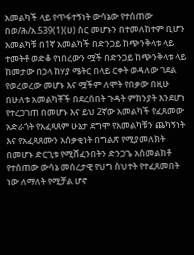አመልካች ላይ የጥፋተኝነት ውሳኔው የተሰጠው በወ/ሕ/አ.539(1)(ሀ) ስር መሆኑን በተመለከተም ቢሆን አመልካቹ በ1ኛ አመልካች በድንጋይ ከጭንቅላቱ ላይ ተመትቶ ወድቆ የነበረውን ሟች በድንጋይ ከጭንቅላቱ ላይ ከመታው በኃላ ከሃያ ሜትር በላይ ርቀት ወዳለው ገደል የወረወረው መሆኑ እና ሟችም ለሞት የበቃው በዚሁ በሁለቱ አመልካቾች በደረሰበት ጉዳት ምክንያት እንደሆነ የተረጋገጠ በመሆኑ እና ይህ 2ኛው አመልካች የፈጸመው አድራጎት የአፈጻጸም ሁኔታ ደግሞ የአመልካቹን ጨካኝነት እና የአፈጻጸሙን አሰቃቂነት በግልጽ የሚያመለክት በመሆኑ ድርጊቱ የሚሸፈንበትን ድንጋጌ አስመልክቶ የተሰጠው ውሳኔ መሰረታዊ የህግ ስህተት የተፈጸመበት ነው ለማለት የሚቻል ሆኖ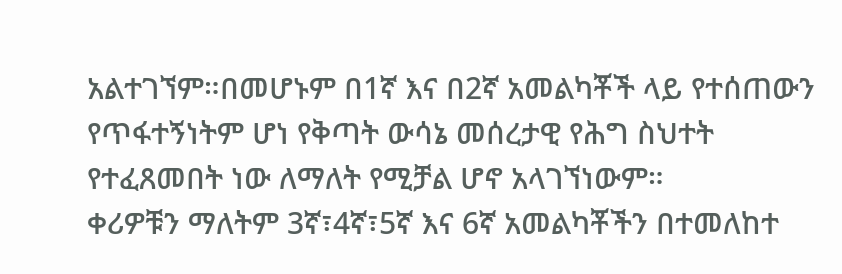አልተገኘም።በመሆኑም በ1ኛ እና በ2ኛ አመልካቾች ላይ የተሰጠውን የጥፋተኝነትም ሆነ የቅጣት ውሳኔ መሰረታዊ የሕግ ስህተት የተፈጸመበት ነው ለማለት የሚቻል ሆኖ አላገኘነውም።
ቀሪዎቹን ማለትም 3ኛ፣4ኛ፣5ኛ እና 6ኛ አመልካቾችን በተመለከተ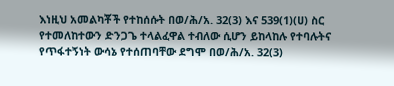እነዚህ አመልካቾች የተከሰሱት በወ/ሕ/አ. 32(3) እና 539(1)(ሀ) ስር የተመለከተውን ድንጋጌ ተላልፈዋል ተብለው ሲሆን ይከላከሉ የተባሉትና የጥፋተኝነት ውሳኔ የተሰጠባቸው ደግሞ በወ/ሕ/አ. 32(3)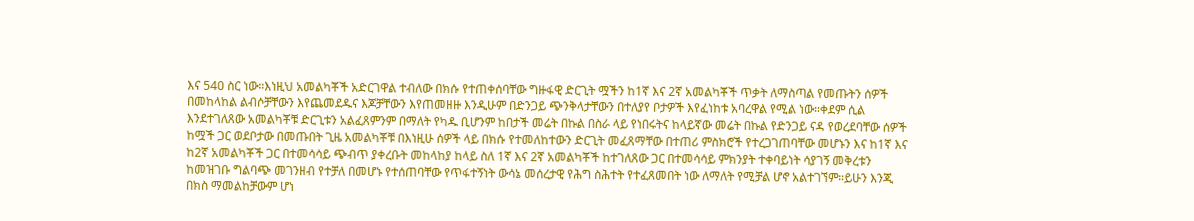እና 540 ስር ነው።እነዚህ አመልካቾች አድርገዋል ተብለው በክሱ የተጠቀሰባቸው ግዙፋዊ ድርጊት ሟችን ከ1ኛ እና 2ኛ አመልካቾች ጥቃት ለማስጣል የመጡትን ሰዎች በመከላከል ልብሶቻቸውን እየጨመደዱና እጆቻቸውን እየጠመዘዙ እንዲሁም በድንጋይ ጭንቅላታቸውን በተለያየ ቦታዎች እየፈነከቱ አባረዋል የሚል ነው።ቀደም ሲል እንደተገለጸው አመልካቾቹ ድርጊቱን አልፈጸምንም በማለት የካዱ ቢሆንም ከበታች መሬት በኩል በስራ ላይ የነበሩትና ከላይኛው መሬት በኩል የድንጋይ ናዳ የወረደባቸው ሰዎች ከሟች ጋር ወደቦታው በመጡበት ጊዜ አመልካቾቹ በእነዚሁ ሰዎች ላይ በክሱ የተመለከተውን ድርጊት መፈጸማቸው በተጠሪ ምስክሮች የተረጋገጠባቸው መሆኑን እና ከ1ኛ እና ከ2ኛ አመልካቾች ጋር በተመሳሳይ ጭብጥ ያቀረቡት መከላከያ ከላይ ስለ 1ኛ እና 2ኛ አመልካቾች ከተገለጸው ጋር በተመሳሳይ ምክንያት ተቀባይነት ሳያገኝ መቅረቱን ከመዝገቡ ግልባጭ መገንዘብ የተቻለ በመሆኑ የተሰጠባቸው የጥፋተኝነት ውሳኔ መሰረታዊ የሕግ ስሕተት የተፈጸመበት ነው ለማለት የሚቻል ሆኖ አልተገኘም።ይሁን እንጂ በክስ ማመልከቻውም ሆነ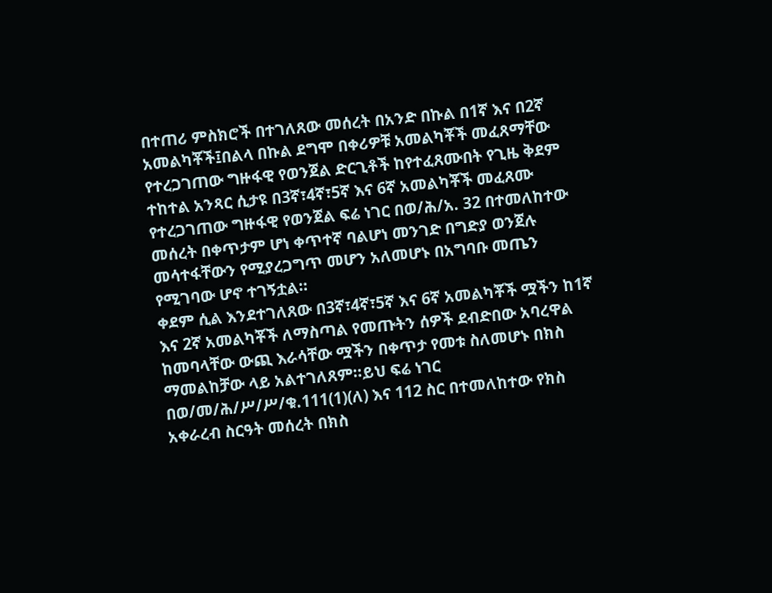በተጠሪ ምስክሮች በተገለጸው መሰረት በአንድ በኩል በ1ኛ እና በ2ኛ አመልካቾች፤በልላ በኩል ደግሞ በቀሪዎቹ አመልካቾች መፈጸማቸው የተረጋገጠው ግዙፋዊ የወንጀል ድርጊቶች ከየተፈጸሙበት የጊዜ ቅደም ተከተል አንጻር ሲታዩ በ3ኛ፣4ኛ፣5ኛ እና 6ኛ አመልካቾች መፈጸሙ የተረጋገጠው ግዙፋዊ የወንጀል ፍሬ ነገር በወ/ሕ/አ. 32 በተመለከተው መሰረት በቀጥታም ሆነ ቀጥተኛ ባልሆነ መንገድ በግድያ ወንጀሉ መሳተፋቸውን የሚያረጋግጥ መሆን አለመሆኑ በአግባቡ መጤን የሚገባው ሆኖ ተገኝቷል።
ቀደም ሲል እንደተገለጸው በ3ኛ፣4ኛ፣5ኛ እና 6ኛ አመልካቾች ሟችን ከ1ኛ እና 2ኛ አመልካቾች ለማስጣል የመጡትን ሰዎች ደብድበው አባረዋል ከመባላቸው ውጪ እራሳቸው ሟችን በቀጥታ የመቱ ስለመሆኑ በክስ ማመልከቻው ላይ አልተገለጸም።ይህ ፍሬ ነገር በወ/መ/ሕ/ሥ/ሥ/ቁ.111(1)(ለ) እና 112 ስር በተመለከተው የክስ አቀራረብ ስርዓት መሰረት በክስ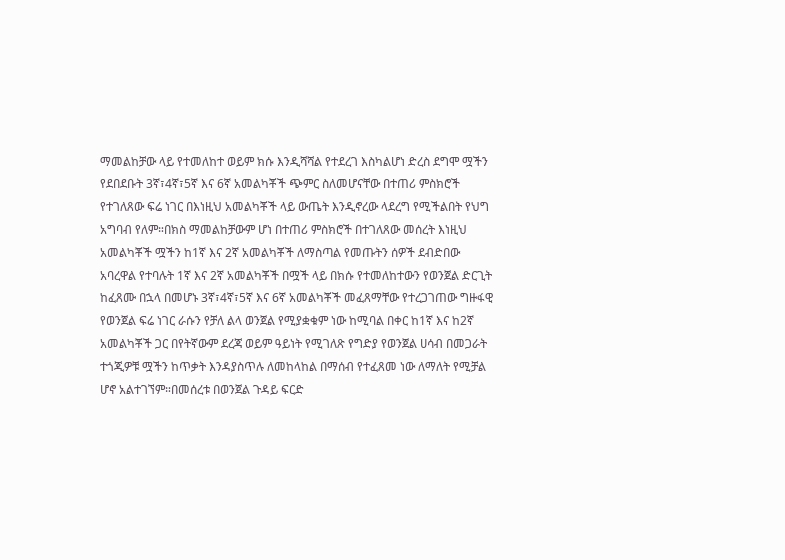ማመልከቻው ላይ የተመለከተ ወይም ክሱ እንዲሻሻል የተደረገ እስካልሆነ ድረስ ደግሞ ሟችን የደበደቡት 3ኛ፣4ኛ፣5ኛ እና 6ኛ አመልካቾች ጭምር ስለመሆናቸው በተጠሪ ምስክሮች የተገለጸው ፍሬ ነገር በእነዚህ አመልካቾች ላይ ውጤት እንዲኖረው ላደረግ የሚችልበት የህግ አግባብ የለም።በክስ ማመልከቻውም ሆነ በተጠሪ ምስክሮች በተገለጸው መሰረት እነዚህ አመልካቾች ሟችን ከ1ኛ እና 2ኛ አመልካቾች ለማስጣል የመጡትን ሰዎች ደብድበው አባረዋል የተባሉት 1ኛ እና 2ኛ አመልካቾች በሟች ላይ በክሱ የተመለከተውን የወንጀል ድርጊት ከፈጸሙ በኋላ በመሆኑ 3ኛ፣4ኛ፣5ኛ እና 6ኛ አመልካቾች መፈጸማቸው የተረጋገጠው ግዙፋዊ የወንጀል ፍሬ ነገር ራሱን የቻለ ልላ ወንጀል የሚያቋቁም ነው ከሚባል በቀር ከ1ኛ እና ከ2ኛ አመልካቾች ጋር በየትኛውም ደረጃ ወይም ዓይነት የሚገለጽ የግድያ የወንጀል ሀሳብ በመጋራት ተጎጂዎቹ ሟችን ከጥቃት እንዳያስጥሉ ለመከላከል በማሰብ የተፈጸመ ነው ለማለት የሚቻል ሆኖ አልተገኘም።በመሰረቱ በወንጀል ጉዳይ ፍርድ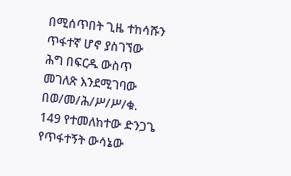በሚሰጥበት ጊዜ ተከሳሹን ጥፋተኛ ሆኖ ያስገኘው ሕግ በፍርዱ ውስጥ መገለጽ እንደሚገባው በወ/መ/ሕ/ሥ/ሥ/ቁ. 149 የተመለከተው ድንጋጌ የጥፋተኝት ውሳኔው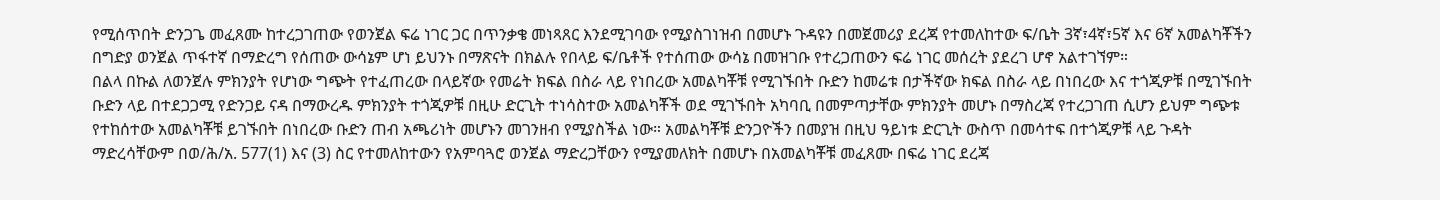የሚሰጥበት ድንጋጌ መፈጸሙ ከተረጋገጠው የወንጀል ፍሬ ነገር ጋር በጥንቃቄ መነጻጸር እንደሚገባው የሚያስገነዝብ በመሆኑ ጉዳዩን በመጀመሪያ ደረጃ የተመለከተው ፍ/ቤት 3ኛ፣4ኛ፣5ኛ እና 6ኛ አመልካቾችን በግድያ ወንጀል ጥፋተኛ በማድረግ የሰጠው ውሳኔም ሆነ ይህንኑ በማጽናት በክልሉ የበላይ ፍ/ቤቶች የተሰጠው ውሳኔ በመዝገቡ የተረጋጠውን ፍሬ ነገር መሰረት ያደረገ ሆኖ አልተገኘም።
በልላ በኩል ለወንጀሉ ምክንያት የሆነው ግጭት የተፈጠረው በላይኛው የመሬት ክፍል በስራ ላይ የነበረው አመልካቾቹ የሚገኙበት ቡድን ከመሬቱ በታችኛው ክፍል በስራ ላይ በነበረው እና ተጎጂዎቹ በሚገኙበት ቡድን ላይ በተደጋጋሚ የድንጋይ ናዳ በማውረዱ ምክንያት ተጎጂዎቹ በዚሁ ድርጊት ተነሳስተው አመልካቾች ወደ ሚገኙበት አካባቢ በመምጣታቸው ምክንያት መሆኑ በማስረጃ የተረጋገጠ ሲሆን ይህም ግጭቱ የተከሰተው አመልካቾቹ ይገኙበት በነበረው ቡድን ጠብ አጫሪነት መሆኑን መገንዘብ የሚያስችል ነው። አመልካቾቹ ድንጋዮችን በመያዝ በዚህ ዓይነቱ ድርጊት ውስጥ በመሳተፍ በተጎጂዎቹ ላይ ጉዳት ማድረሳቸውም በወ/ሕ/አ. 577(1) እና (3) ስር የተመለከተውን የአምባጓሮ ወንጀል ማድረጋቸውን የሚያመለክት በመሆኑ በአመልካቾቹ መፈጸሙ በፍሬ ነገር ደረጃ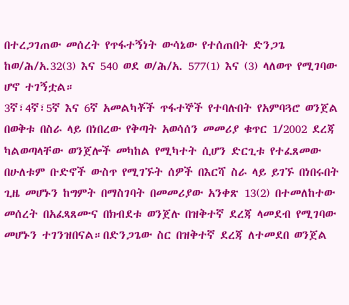በተረጋገጠው መሰረት የጥፋተኝነት ውሳኔው የተሰጠበት ድንጋጌ ከወ/ሕ/አ.32(3) እና 540 ወደ ወ/ሕ/አ. 577(1) እና (3) ላለወጥ የሚገባው ሆኖ ተገኝቷል።
3ኛ፣4ኛ፣5ኛ እና 6ኛ አመልካቾች ጥፋተኞች የተባሉበት የአምባጓሮ ወንጀል በወቅቱ በስራ ላይ በነበረው የቅጣት አወሳሰን መመሪያ ቁጥር 1/2002 ደረጃ ካልወጣላቸው ወንጀሎች መካከል የሚካተት ሲሆን ድርጊቱ የተፈጸመው በሁለቱም ቡድኖች ውስጥ የሚገኙት ሰዎች በእርሻ ስራ ላይ ይገኙ በነበሩበት ጊዜ መሆኑን ከግምት በማስገባት በመመሪያው አንቀጽ 13(2) በተመለከተው መሰረት በአፈጻጸሙና በክብደቱ ወንጀሉ በዝቅተኛ ደረጃ ላመደብ የሚገባው መሆኑን ተገንዝበናል።በድንጋጌው ስር በዝቅተኛ ደረጃ ለተመደበ ወንጀል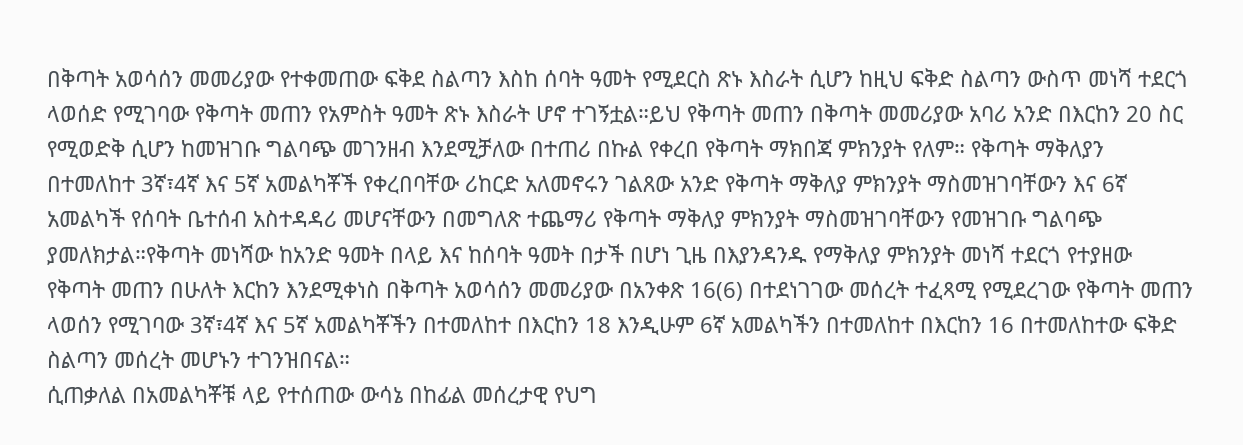በቅጣት አወሳሰን መመሪያው የተቀመጠው ፍቅደ ስልጣን እስከ ሰባት ዓመት የሚደርስ ጽኑ እስራት ሲሆን ከዚህ ፍቅድ ስልጣን ውስጥ መነሻ ተደርጎ ላወሰድ የሚገባው የቅጣት መጠን የአምስት ዓመት ጽኑ እስራት ሆኖ ተገኝቷል።ይህ የቅጣት መጠን በቅጣት መመሪያው አባሪ አንድ በእርከን 20 ስር የሚወድቅ ሲሆን ከመዝገቡ ግልባጭ መገንዘብ እንደሚቻለው በተጠሪ በኩል የቀረበ የቅጣት ማክበጃ ምክንያት የለም። የቅጣት ማቅለያን በተመለከተ 3ኛ፣4ኛ እና 5ኛ አመልካቾች የቀረበባቸው ሪከርድ አለመኖሩን ገልጸው አንድ የቅጣት ማቅለያ ምክንያት ማስመዝገባቸውን እና 6ኛ አመልካች የሰባት ቤተሰብ አስተዳዳሪ መሆናቸውን በመግለጽ ተጨማሪ የቅጣት ማቅለያ ምክንያት ማስመዝገባቸውን የመዝገቡ ግልባጭ ያመለክታል።የቅጣት መነሻው ከአንድ ዓመት በላይ እና ከሰባት ዓመት በታች በሆነ ጊዜ በእያንዳንዱ የማቅለያ ምክንያት መነሻ ተደርጎ የተያዘው የቅጣት መጠን በሁለት እርከን እንደሚቀነስ በቅጣት አወሳሰን መመሪያው በአንቀጽ 16(6) በተደነገገው መሰረት ተፈጻሚ የሚደረገው የቅጣት መጠን ላወሰን የሚገባው 3ኛ፣4ኛ እና 5ኛ አመልካቾችን በተመለከተ በእርከን 18 እንዲሁም 6ኛ አመልካችን በተመለከተ በእርከን 16 በተመለከተው ፍቅድ ስልጣን መሰረት መሆኑን ተገንዝበናል።
ሲጠቃለል በአመልካቾቹ ላይ የተሰጠው ውሳኔ በከፊል መሰረታዊ የህግ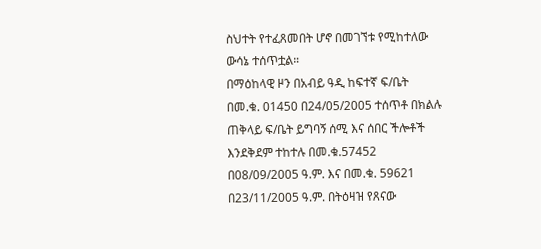ስህተት የተፈጸመበት ሆኖ በመገኘቱ የሚከተለው ውሳኔ ተሰጥቷል።
በማዕከላዊ ዞን በአብይ ዓዲ ከፍተኛ ፍ/ቤት በመ.ቁ. 01450 በ24/05/2005 ተሰጥቶ በክልሉ ጠቅላይ ፍ/ቤት ይግባኝ ሰሚ እና ሰበር ችሎቶች እንደቅደም ተከተሉ በመ.ቁ.57452 በ08/09/2005 ዓ.ም. እና በመ.ቁ. 59621 በ23/11/2005 ዓ.ም. በትዕዛዝ የጸናው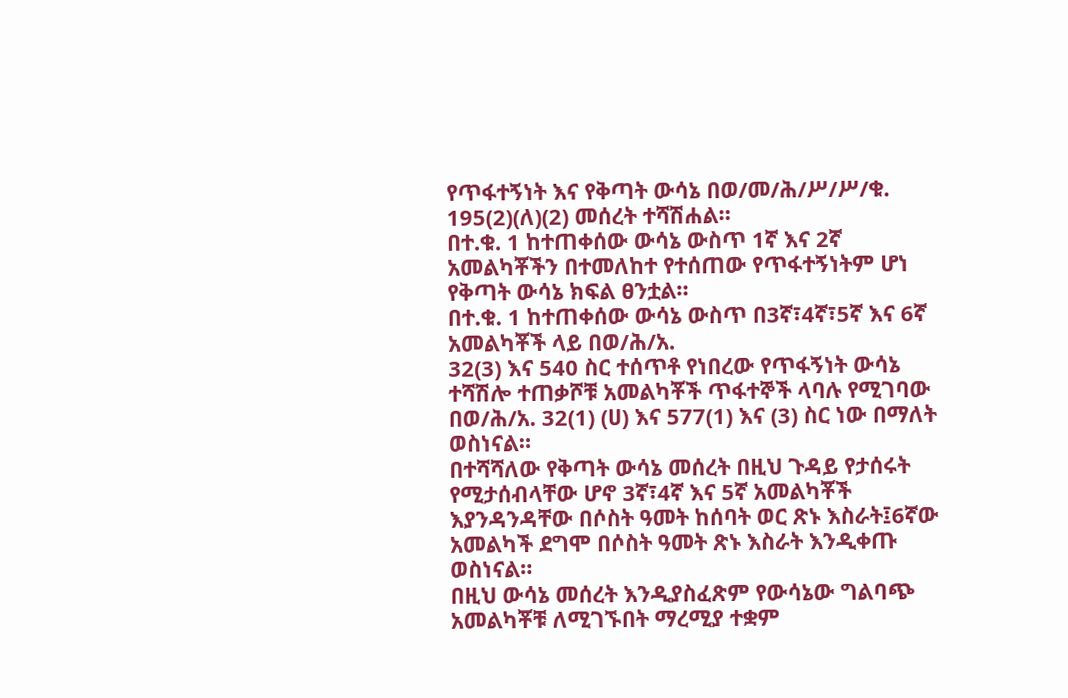የጥፋተኝነት እና የቅጣት ውሳኔ በወ/መ/ሕ/ሥ/ሥ/ቁ. 195(2)(ለ)(2) መሰረት ተሻሽሐል።
በተ.ቁ. 1 ከተጠቀሰው ውሳኔ ውስጥ 1ኛ እና 2ኛ አመልካቾችን በተመለከተ የተሰጠው የጥፋተኝነትም ሆነ የቅጣት ውሳኔ ክፍል ፀንቷል።
በተ.ቁ. 1 ከተጠቀሰው ውሳኔ ውስጥ በ3ኛ፣4ኛ፣5ኛ እና 6ኛ አመልካቾች ላይ በወ/ሕ/አ.
32(3) እና 540 ስር ተሰጥቶ የነበረው የጥፋኝነት ውሳኔ ተሻሽሎ ተጠቃሾቹ አመልካቾች ጥፋተኞች ላባሉ የሚገባው በወ/ሕ/አ. 32(1) (ሀ) እና 577(1) እና (3) ስር ነው በማለት ወስነናል።
በተሻሻለው የቅጣት ውሳኔ መሰረት በዚህ ጉዳይ የታሰሩት የሚታሰብላቸው ሆኖ 3ኛ፣4ኛ እና 5ኛ አመልካቾች እያንዳንዳቸው በሶስት ዓመት ከሰባት ወር ጽኑ እስራት፤6ኛው አመልካች ደግሞ በሶስት ዓመት ጽኑ እስራት እንዲቀጡ ወስነናል።
በዚህ ውሳኔ መሰረት እንዲያስፈጽም የውሳኔው ግልባጭ አመልካቾቹ ለሚገኙበት ማረሚያ ተቋም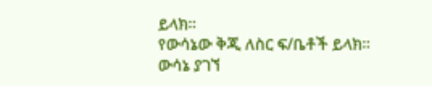ይላክ።
የውሳኔው ቅጂ ለስር ፍ/ቤቶች ይላክ።
ውሳኔ ያገኘ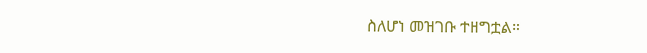ስለሆነ መዝገቡ ተዘግቷል።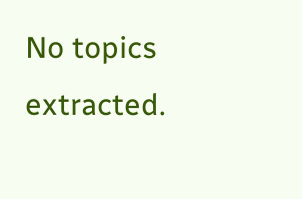No topics extracted.